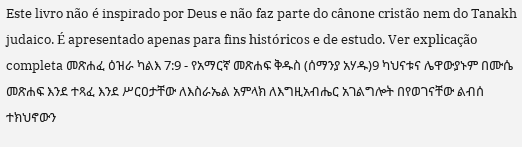Este livro não é inspirado por Deus e não faz parte do cânone cristão nem do Tanakh judaico. É apresentado apenas para fins históricos e de estudo. Ver explicação completa መጽሐፈ ዕዝራ ካልእ 7:9 - የአማርኛ መጽሐፍ ቅዱስ (ሰማንያ አሃዱ)9 ካህናቱና ሌዋውያኑም በሙሴ መጽሐፍ እንደ ተጻፈ እንደ ሥርዐታቸው ለእስራኤል አምላክ ለእግዚአብሔር አገልግሎት በየወገናቸው ልብሰ ተክህኖውን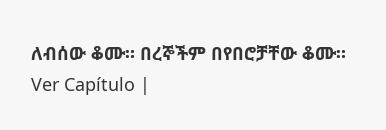ለብሰው ቆሙ። በረኞችም በየበሮቻቸው ቆሙ። Ver Capítulo |